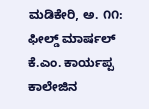ಮಡಿಕೇರಿ, ಅ. ೧೧: ಫೀಲ್ಡ್ ಮಾರ್ಷಲ್ ಕೆ.ಎಂ. ಕಾರ್ಯಪ್ಪ ಕಾಲೇಜಿನ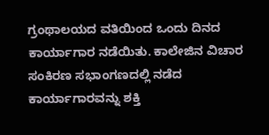ಗ್ರಂಥಾಲಯದ ವತಿಯಿಂದ ಒಂದು ದಿನದ ಕಾರ್ಯಾಗಾರ ನಡೆಯಿತು. ಕಾಲೇಜಿನ ವಿಚಾರ ಸಂಕಿರಣ ಸಭಾಂಗಣದಲ್ಲಿ ನಡೆದ ಕಾರ್ಯಾಗಾರವನ್ನು ಶಕ್ತಿ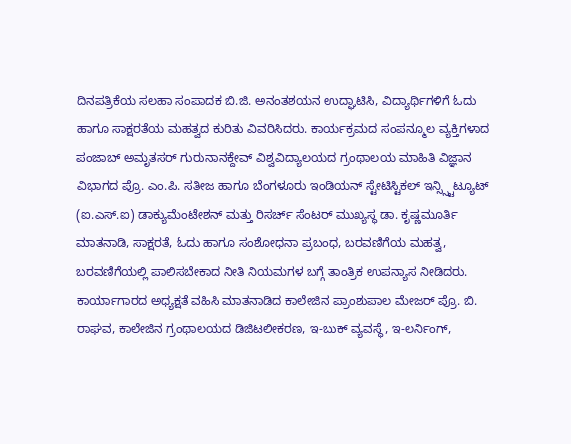ದಿನಪತ್ರಿಕೆಯ ಸಲಹಾ ಸಂಪಾದಕ ಬಿ.ಜಿ. ಅನಂತಶಯನ ಉದ್ಘಾಟಿಸಿ, ವಿದ್ಯಾರ್ಥಿಗಳಿಗೆ ಓದು ಹಾಗೂ ಸಾಕ್ಷರತೆಯ ಮಹತ್ವದ ಕುರಿತು ವಿವರಿಸಿದರು. ಕಾರ್ಯಕ್ರಮದ ಸಂಪನ್ಮೂಲ ವ್ಯಕ್ತಿಗಳಾದ ಪಂಜಾಬ್ ಅಮೃತಸರ್ ಗುರುನಾನಕ್ದೇವ್ ವಿಶ್ವವಿದ್ಯಾಲಯದ ಗ್ರಂಥಾಲಯ ಮಾಹಿತಿ ವಿಜ್ಞಾನ ವಿಭಾಗದ ಪ್ರೊ. ಎಂ.ಪಿ. ಸತೀಜ ಹಾಗೂ ಬೆಂಗಳೂರು ಇಂಡಿಯನ್ ಸ್ಟೇಟಿಸ್ಟಿಕಲ್ ಇನ್ಸ್ಸ್ಟಿಟ್ಯೂಟ್ (ಐ.ಎಸ್.ಐ) ಡಾಕ್ಯುಮೆಂಟೇಶನ್ ಮತ್ತು ರಿಸರ್ಚ್ ಸೆಂಟರ್ ಮುಖ್ಯಸ್ಥ ಡಾ. ಕೃಷ್ಣಮೂರ್ತಿ ಮಾತನಾಡಿ, ಸಾಕ್ಷರತೆ, ಓದು ಹಾಗೂ ಸಂಶೋಧನಾ ಪ್ರಬಂಧ, ಬರವಣಿಗೆಯ ಮಹತ್ವ, ಬರವಣಿಗೆಯಲ್ಲಿ ಪಾಲಿಸಬೇಕಾದ ನೀತಿ ನಿಯಮಗಳ ಬಗ್ಗೆ ತಾಂತ್ರಿಕ ಉಪನ್ಯಾಸ ನೀಡಿದರು.
ಕಾರ್ಯಾಗಾರದ ಅಧ್ಯಕ್ಷತೆ ವಹಿಸಿ ಮಾತನಾಡಿದ ಕಾಲೇಜಿನ ಪ್ರಾಂಶುಪಾಲ ಮೇಜರ್ ಪ್ರೊ. ಬಿ. ರಾಘವ, ಕಾಲೇಜಿನ ಗ್ರಂಥಾಲಯದ ಡಿಜಿಟಲೀಕರಣ, ಇ-ಬುಕ್ ವ್ಯವಸ್ಥೆ, ಇ-ಲರ್ನಿಂಗ್,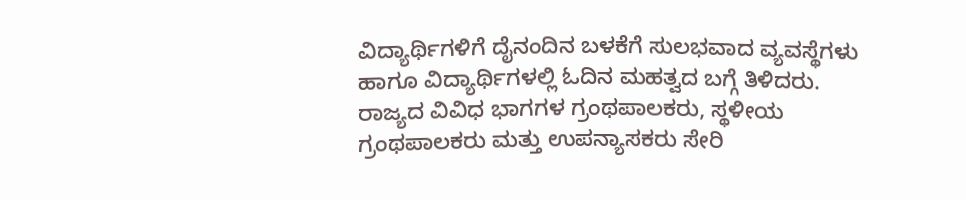ವಿದ್ಯಾರ್ಥಿಗಳಿಗೆ ದೈನಂದಿನ ಬಳಕೆಗೆ ಸುಲಭವಾದ ವ್ಯವಸ್ಥೆಗಳು ಹಾಗೂ ವಿದ್ಯಾರ್ಥಿಗಳಲ್ಲಿ ಓದಿನ ಮಹತ್ವದ ಬಗ್ಗೆ ತಿಳಿದರು.
ರಾಜ್ಯದ ವಿವಿಧ ಭಾಗಗಳ ಗ್ರಂಥಪಾಲಕರು, ಸ್ಥಳೀಯ ಗ್ರಂಥಪಾಲಕರು ಮತ್ತು ಉಪನ್ಯಾಸಕರು ಸೇರಿ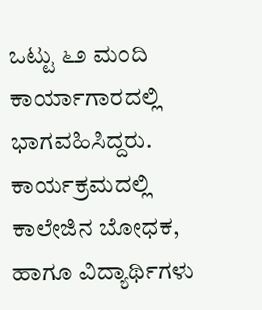ಒಟ್ಟು ೬೨ ಮಂದಿ ಕಾರ್ಯಾಗಾರದಲ್ಲಿ ಭಾಗವಹಿಸಿದ್ದರು. ಕಾರ್ಯಕ್ರಮದಲ್ಲಿ ಕಾಲೇಜಿನ ಬೋಧಕ, ಹಾಗೂ ವಿದ್ಯಾರ್ಥಿಗಳು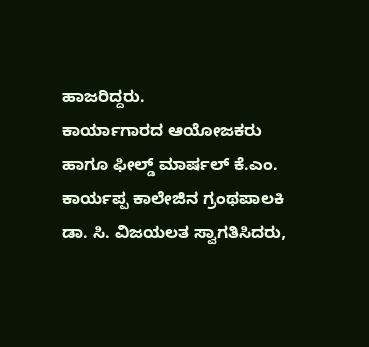ಹಾಜರಿದ್ದರು.
ಕಾರ್ಯಾಗಾರದ ಆಯೋಜಕರು ಹಾಗೂ ಫೀಲ್ಡ್ ಮಾರ್ಷಲ್ ಕೆ.ಎಂ. ಕಾರ್ಯಪ್ಪ ಕಾಲೇಜಿನ ಗ್ರಂಥಪಾಲಕಿ ಡಾ. ಸಿ. ವಿಜಯಲತ ಸ್ವಾಗತಿಸಿದರು,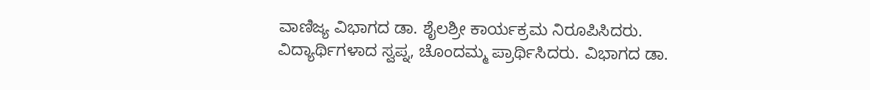ವಾಣಿಜ್ಯ ವಿಭಾಗದ ಡಾ. ಶೈಲಶ್ರೀ ಕಾರ್ಯಕ್ರಮ ನಿರೂಪಿಸಿದರು. ವಿದ್ಯಾರ್ಥಿಗಳಾದ ಸ್ವಪ್ನ, ಚೊಂದಮ್ಮ ಪ್ರಾರ್ಥಿಸಿದರು. ವಿಭಾಗದ ಡಾ.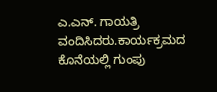ಎ.ಎನ್. ಗಾಯತ್ರಿ ವಂದಿಸಿದರು.ಕಾರ್ಯಕ್ರಮದ ಕೊನೆಯಲ್ಲಿ ಗುಂಪು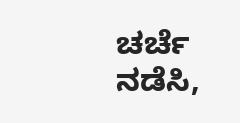ಚರ್ಚೆ ನಡೆಸಿ,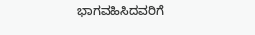ಭಾಗವಹಿಸಿದವರಿಗೆ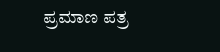ಪ್ರಮಾಣ ಪತ್ರ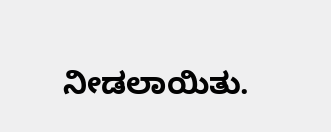ನೀಡಲಾಯಿತು.